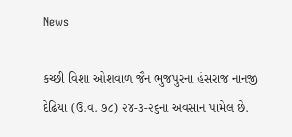News

કચ્છી વિશા ઓશવાળ જૈન ભુજપુરના હંસરાજ નાનજી દેઢિયા (ઉ.વ. ૭૮) ૨૪-૩-૨૬ના અવસાન પામેલ છે.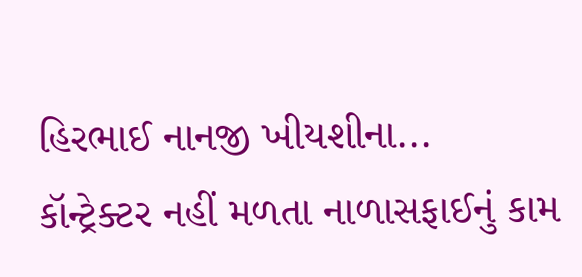હિરભાઈ નાનજી ખીયશીના...
કૉન્ટ્રેક્ટર નહીં મળતા નાળાસફાઈનું કામ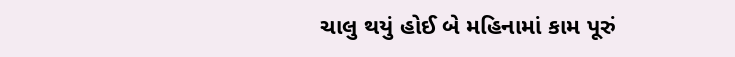ચાલુ થયું હોઈ બે મહિનામાં કામ પૂરું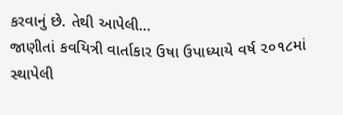કરવાનું છે. તેથી આપેલી...
જાણીતાં કવયિત્રી વાર્તાકાર ઉષા ઉપાધ્યાયે વર્ષ ૨૦૧૮માં સ્થાપેલી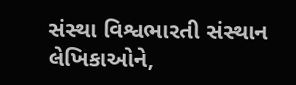સંસ્થા વિશ્વભારતી સંસ્થાન લેખિકાઓને,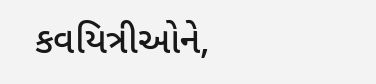કવયિત્રીઓને,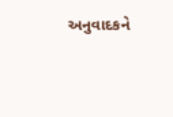અનુવાદકને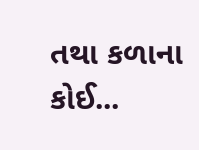તથા કળાના કોઈ...